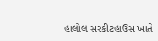હાલોલ સરકીટહાઉસ ખાતે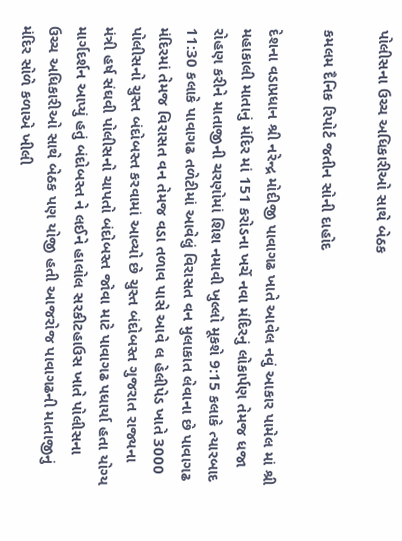પોલીસના ઉચ્ચ અધિકારીઓ સાથે બેઠક

કમલમ દૈનિક રિપોર્ટ જતીન સોની દાહોદ

દેશના વડાપ્રધાન શ્રી નરેન્દ્ર મોદીજી પાવાગઢ ખાતે આવેલ નવું આકાર પામેલ માં શ્રી મહાકાલી માતાનું મંદિર માં 151 કરોડના ખર્ચે નવા મંદિરનું લોકાર્પણ તેમજ ધજા રોહણ કરીને માતાજીની ચરણોમાં શિશ નમાવી ખુલ્લો મૂકશે 9:15 કલાકે ત્યારબાદ 11:30 કલાકે પાવાગઢ તળેટીમાં આવેલું વિરાસત વન મુલાકાત લેવાના છે પાવાગઢ મંદિરમાં તેમજ વિરાસત વન તેમજ વડા તળાવ પાસે આવે લ હેલીપેડ ખાતે 3000 પોલીસનો ચુસ્ત બંદોબસ્ત કરવામાં આવ્યો છે ચુસ્ત બંદોબસ્ત ગુજરાત રાજ્યના મંત્રી હર્ષ સંઘવી પોલીસનો ચાપતો બંદોબસ્ત જોવા માટે પાવાગઢ પધાર્યા હતા યોગ્ય માર્ગદર્શન આપ્યું હતું બંદોબસ્ત ને લઈને હાલોલ સરકીટહાઉસ ખાતે પોલીસના ઉચ્ચ અધિકારીઓ સાથે બેઠક પણ યોજી હતી આજરોજ પાવાગઢની માતાજીનું મંદિર સોળે કળાએ ખીલી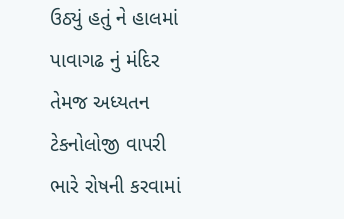ઉઠ્યું હતું ને હાલમાં પાવાગઢ નું મંદિર તેમજ અધ્યતન ટેકનોલોજી વાપરી ભારે રોષની કરવામાં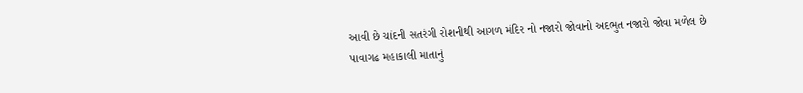આવી છે ચાંદની સતરંગી રોશનીથી આગળ મંદિર નો નજારો જોવાનો અદભુત નજારો જોવા મળેલ છે પાવાગઢ મહાકાલી માતાનું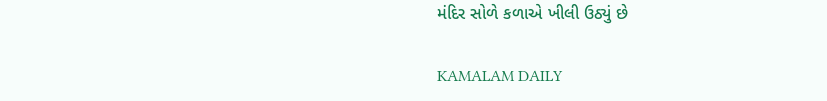મંદિર સોળે કળાએ ખીલી ઉઠ્યું છે

KAMALAM DAILY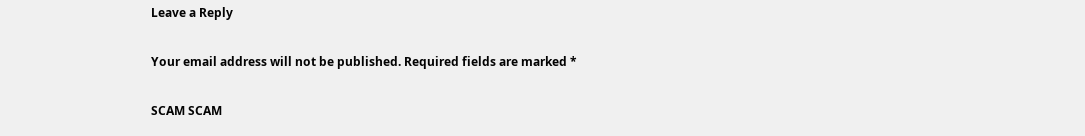Leave a Reply

Your email address will not be published. Required fields are marked *

SCAM SCAM